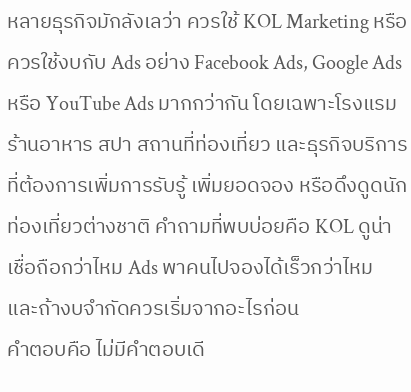หลายธุรกิจมักลังเลว่า ควรใช้ KOL Marketing หรือควรใช้งบกับ Ads อย่าง Facebook Ads, Google Ads หรือ YouTube Ads มากกว่ากัน โดยเฉพาะโรงแรม ร้านอาหาร สปา สถานที่ท่องเที่ยว และธุรกิจบริการที่ต้องการเพิ่มการรับรู้ เพิ่มยอดจอง หรือดึงดูดนักท่องเที่ยวต่างชาติ คำถามที่พบบ่อยคือ KOL ดูน่าเชื่อถือกว่าไหม Ads พาคนไปจองได้เร็วกว่าไหม และถ้างบจำกัดควรเริ่มจากอะไรก่อน
คำตอบคือ ไม่มีคำตอบเดี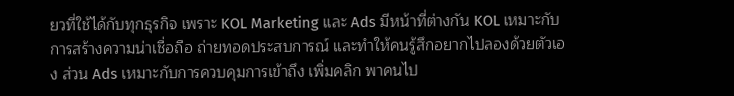ยวที่ใช้ได้กับทุกธุรกิจ เพราะ KOL Marketing และ Ads มีหน้าที่ต่างกัน KOL เหมาะกับการสร้างความน่าเชื่อถือ ถ่ายทอดประสบการณ์ และทำให้คนรู้สึกอยากไปลองด้วยตัวเอง ส่วน Ads เหมาะกับการควบคุมการเข้าถึง เพิ่มคลิก พาคนไป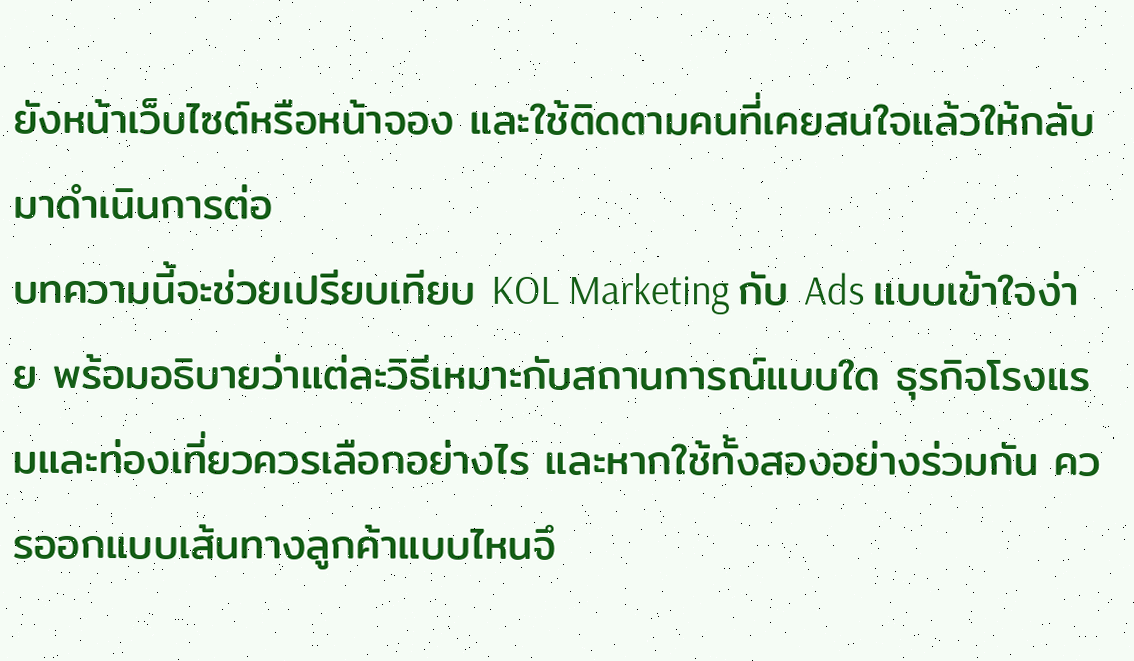ยังหน้าเว็บไซต์หรือหน้าจอง และใช้ติดตามคนที่เคยสนใจแล้วให้กลับมาดำเนินการต่อ
บทความนี้จะช่วยเปรียบเทียบ KOL Marketing กับ Ads แบบเข้าใจง่าย พร้อมอธิบายว่าแต่ละวิธีเหมาะกับสถานการณ์แบบใด ธุรกิจโรงแรมและท่องเที่ยวควรเลือกอย่างไร และหากใช้ทั้งสองอย่างร่วมกัน ควรออกแบบเส้นทางลูกค้าแบบไหนจึ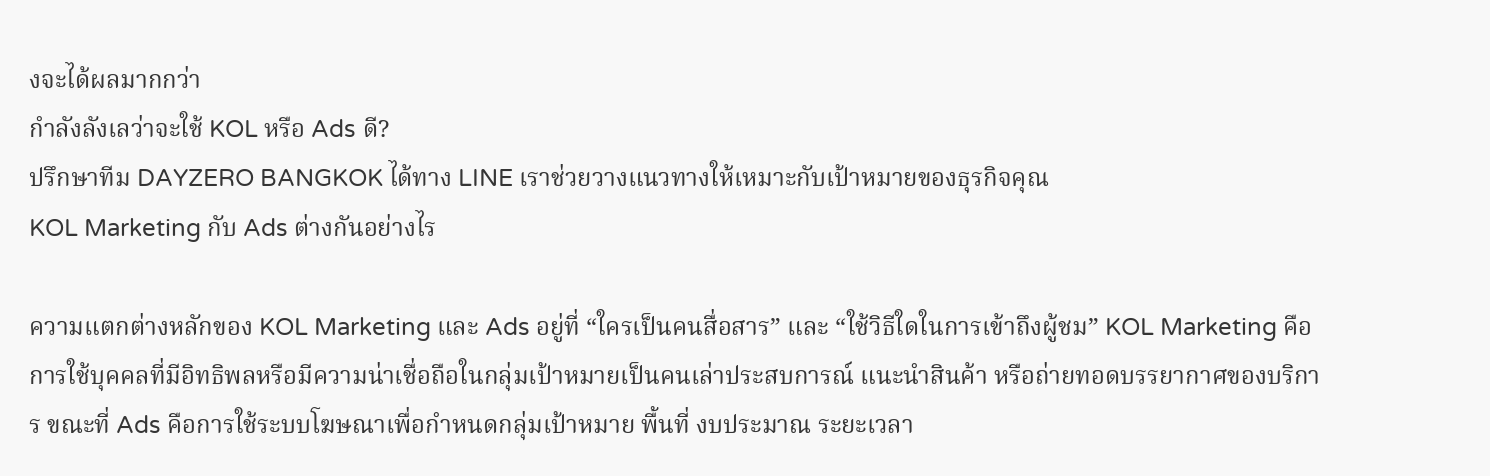งจะได้ผลมากกว่า
กำลังลังเลว่าจะใช้ KOL หรือ Ads ดี?
ปรึกษาทีม DAYZERO BANGKOK ได้ทาง LINE เราช่วยวางแนวทางให้เหมาะกับเป้าหมายของธุรกิจคุณ
KOL Marketing กับ Ads ต่างกันอย่างไร

ความแตกต่างหลักของ KOL Marketing และ Ads อยู่ที่ “ใครเป็นคนสื่อสาร” และ “ใช้วิธีใดในการเข้าถึงผู้ชม” KOL Marketing คือการใช้บุคคลที่มีอิทธิพลหรือมีความน่าเชื่อถือในกลุ่มเป้าหมายเป็นคนเล่าประสบการณ์ แนะนำสินค้า หรือถ่ายทอดบรรยากาศของบริการ ขณะที่ Ads คือการใช้ระบบโฆษณาเพื่อกำหนดกลุ่มเป้าหมาย พื้นที่ งบประมาณ ระยะเวลา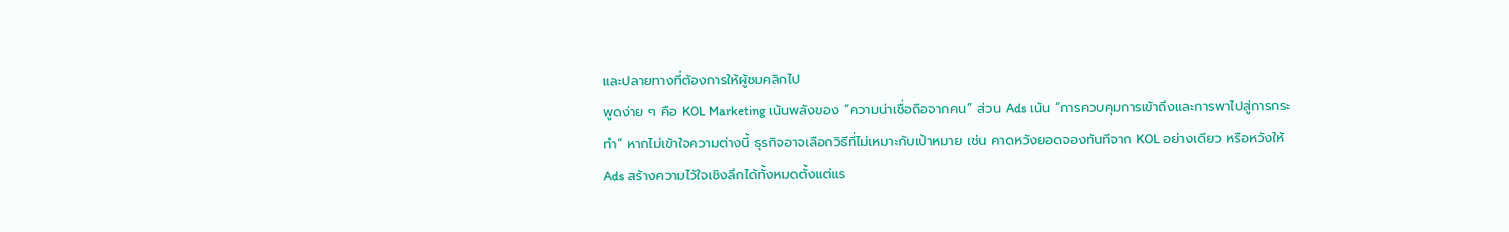และปลายทางที่ต้องการให้ผู้ชมคลิกไป
พูดง่าย ๆ คือ KOL Marketing เน้นพลังของ “ความน่าเชื่อถือจากคน” ส่วน Ads เน้น “การควบคุมการเข้าถึงและการพาไปสู่การกระทำ” หากไม่เข้าใจความต่างนี้ ธุรกิจอาจเลือกวิธีที่ไม่เหมาะกับเป้าหมาย เช่น คาดหวังยอดจองทันทีจาก KOL อย่างเดียว หรือหวังให้ Ads สร้างความไว้ใจเชิงลึกได้ทั้งหมดตั้งแต่แร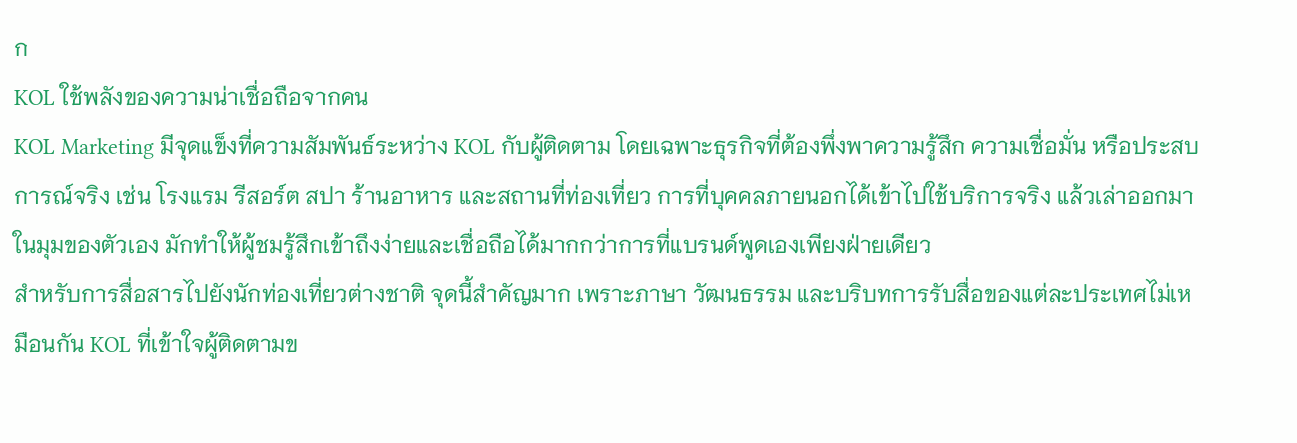ก
KOL ใช้พลังของความน่าเชื่อถือจากคน
KOL Marketing มีจุดแข็งที่ความสัมพันธ์ระหว่าง KOL กับผู้ติดตาม โดยเฉพาะธุรกิจที่ต้องพึ่งพาความรู้สึก ความเชื่อมั่น หรือประสบการณ์จริง เช่น โรงแรม รีสอร์ต สปา ร้านอาหาร และสถานที่ท่องเที่ยว การที่บุคคลภายนอกได้เข้าไปใช้บริการจริง แล้วเล่าออกมาในมุมของตัวเอง มักทำให้ผู้ชมรู้สึกเข้าถึงง่ายและเชื่อถือได้มากกว่าการที่แบรนด์พูดเองเพียงฝ่ายเดียว
สำหรับการสื่อสารไปยังนักท่องเที่ยวต่างชาติ จุดนี้สำคัญมาก เพราะภาษา วัฒนธรรม และบริบทการรับสื่อของแต่ละประเทศไม่เหมือนกัน KOL ที่เข้าใจผู้ติดตามข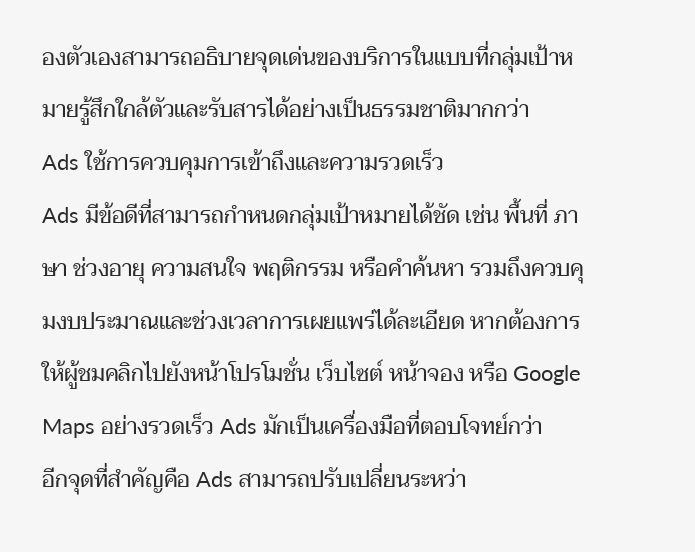องตัวเองสามารถอธิบายจุดเด่นของบริการในแบบที่กลุ่มเป้าหมายรู้สึกใกล้ตัวและรับสารได้อย่างเป็นธรรมชาติมากกว่า
Ads ใช้การควบคุมการเข้าถึงและความรวดเร็ว
Ads มีข้อดีที่สามารถกำหนดกลุ่มเป้าหมายได้ชัด เช่น พื้นที่ ภาษา ช่วงอายุ ความสนใจ พฤติกรรม หรือคำค้นหา รวมถึงควบคุมงบประมาณและช่วงเวลาการเผยแพร่ได้ละเอียด หากต้องการให้ผู้ชมคลิกไปยังหน้าโปรโมชั่น เว็บไซต์ หน้าจอง หรือ Google Maps อย่างรวดเร็ว Ads มักเป็นเครื่องมือที่ตอบโจทย์กว่า
อีกจุดที่สำคัญคือ Ads สามารถปรับเปลี่ยนระหว่า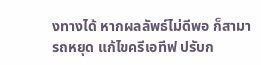งทางได้ หากผลลัพธ์ไม่ดีพอ ก็สามารถหยุด แก้ไขครีเอทีฟ ปรับก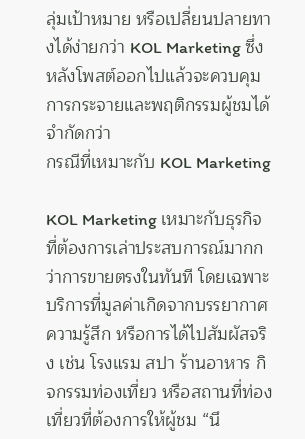ลุ่มเป้าหมาย หรือเปลี่ยนปลายทางได้ง่ายกว่า KOL Marketing ซึ่งหลังโพสต์ออกไปแล้วจะควบคุมการกระจายและพฤติกรรมผู้ชมได้จำกัดกว่า
กรณีที่เหมาะกับ KOL Marketing

KOL Marketing เหมาะกับธุรกิจที่ต้องการเล่าประสบการณ์มากกว่าการขายตรงในทันที โดยเฉพาะบริการที่มูลค่าเกิดจากบรรยากาศ ความรู้สึก หรือการได้ไปสัมผัสจริง เช่น โรงแรม สปา ร้านอาหาร กิจกรรมท่องเที่ยว หรือสถานที่ท่องเที่ยวที่ต้องการให้ผู้ชม “นึ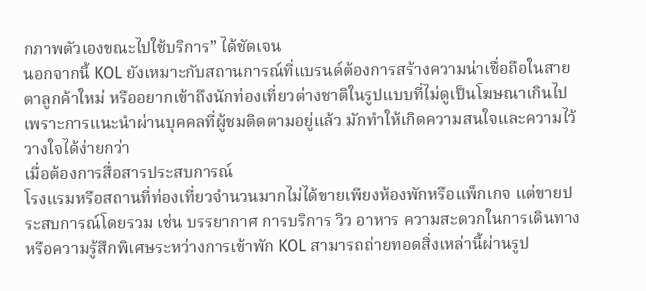กภาพตัวเองขณะไปใช้บริการ” ได้ชัดเจน
นอกจากนี้ KOL ยังเหมาะกับสถานการณ์ที่แบรนด์ต้องการสร้างความน่าเชื่อถือในสายตาลูกค้าใหม่ หรืออยากเข้าถึงนักท่องเที่ยวต่างชาติในรูปแบบที่ไม่ดูเป็นโฆษณาเกินไป เพราะการแนะนำผ่านบุคคลที่ผู้ชมติดตามอยู่แล้ว มักทำให้เกิดความสนใจและความไว้วางใจได้ง่ายกว่า
เมื่อต้องการสื่อสารประสบการณ์
โรงแรมหรือสถานที่ท่องเที่ยวจำนวนมากไม่ได้ขายเพียงห้องพักหรือแพ็กเกจ แต่ขายประสบการณ์โดยรวม เช่น บรรยากาศ การบริการ วิว อาหาร ความสะดวกในการเดินทาง หรือความรู้สึกพิเศษระหว่างการเข้าพัก KOL สามารถถ่ายทอดสิ่งเหล่านี้ผ่านรูป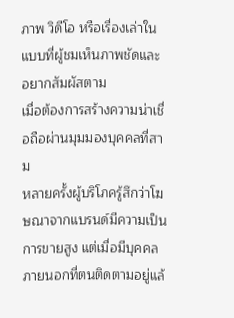ภาพ วิดีโอ หรือเรื่องเล่าในแบบที่ผู้ชมเห็นภาพชัดและอยากสัมผัสตาม
เมื่อต้องการสร้างความน่าเชื่อถือผ่านมุมมองบุคคลที่สาม
หลายครั้งผู้บริโภครู้สึกว่าโฆษณาจากแบรนด์มีความเป็นการขายสูง แต่เมื่อมีบุคคลภายนอกที่ตนติดตามอยู่แล้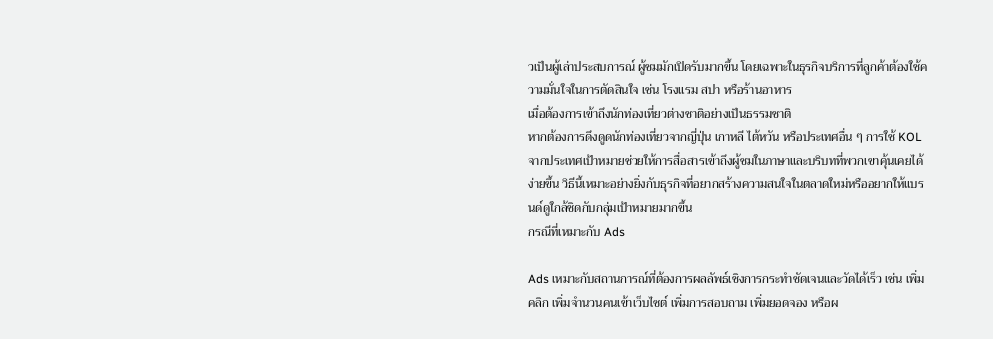วเป็นผู้เล่าประสบการณ์ ผู้ชมมักเปิดรับมากขึ้น โดยเฉพาะในธุรกิจบริการที่ลูกค้าต้องใช้ความมั่นใจในการตัดสินใจ เช่น โรงแรม สปา หรือร้านอาหาร
เมื่อต้องการเข้าถึงนักท่องเที่ยวต่างชาติอย่างเป็นธรรมชาติ
หากต้องการดึงดูดนักท่องเที่ยวจากญี่ปุ่น เกาหลี ไต้หวัน หรือประเทศอื่น ๆ การใช้ KOL จากประเทศเป้าหมายช่วยให้การสื่อสารเข้าถึงผู้ชมในภาษาและบริบทที่พวกเขาคุ้นเคยได้ง่ายขึ้น วิธีนี้เหมาะอย่างยิ่งกับธุรกิจที่อยากสร้างความสนใจในตลาดใหม่หรืออยากให้แบรนด์ดูใกล้ชิดกับกลุ่มเป้าหมายมากขึ้น
กรณีที่เหมาะกับ Ads

Ads เหมาะกับสถานการณ์ที่ต้องการผลลัพธ์เชิงการกระทำชัดเจนและวัดได้เร็ว เช่น เพิ่มคลิก เพิ่มจำนวนคนเข้าเว็บไซต์ เพิ่มการสอบถาม เพิ่มยอดจอง หรือผ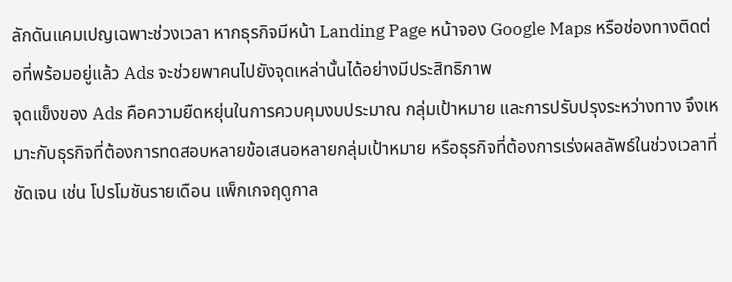ลักดันแคมเปญเฉพาะช่วงเวลา หากธุรกิจมีหน้า Landing Page หน้าจอง Google Maps หรือช่องทางติดต่อที่พร้อมอยู่แล้ว Ads จะช่วยพาคนไปยังจุดเหล่านั้นได้อย่างมีประสิทธิภาพ
จุดแข็งของ Ads คือความยืดหยุ่นในการควบคุมงบประมาณ กลุ่มเป้าหมาย และการปรับปรุงระหว่างทาง จึงเหมาะกับธุรกิจที่ต้องการทดสอบหลายข้อเสนอหลายกลุ่มเป้าหมาย หรือธุรกิจที่ต้องการเร่งผลลัพธ์ในช่วงเวลาที่ชัดเจน เช่น โปรโมชันรายเดือน แพ็กเกจฤดูกาล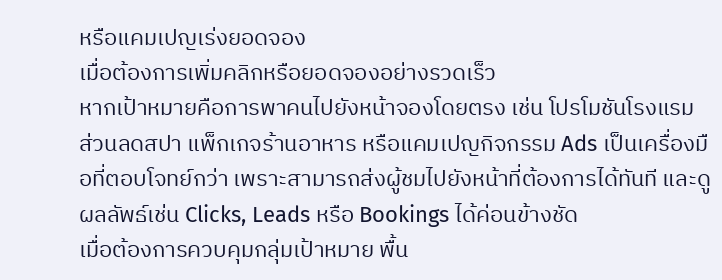หรือแคมเปญเร่งยอดจอง
เมื่อต้องการเพิ่มคลิกหรือยอดจองอย่างรวดเร็ว
หากเป้าหมายคือการพาคนไปยังหน้าจองโดยตรง เช่น โปรโมชันโรงแรม ส่วนลดสปา แพ็กเกจร้านอาหาร หรือแคมเปญกิจกรรม Ads เป็นเครื่องมือที่ตอบโจทย์กว่า เพราะสามารถส่งผู้ชมไปยังหน้าที่ต้องการได้ทันที และดูผลลัพธ์เช่น Clicks, Leads หรือ Bookings ได้ค่อนข้างชัด
เมื่อต้องการควบคุมกลุ่มเป้าหมาย พื้น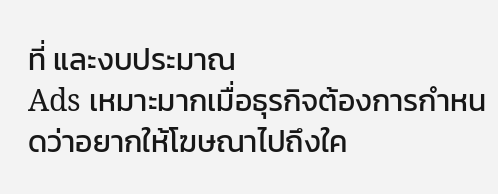ที่ และงบประมาณ
Ads เหมาะมากเมื่อธุรกิจต้องการกำหนดว่าอยากให้โฆษณาไปถึงใค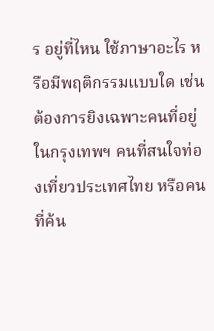ร อยู่ที่ไหน ใช้ภาษาอะไร หรือมีพฤติกรรมแบบใด เช่น ต้องการยิงเฉพาะคนที่อยู่ในกรุงเทพฯ คนที่สนใจท่องเที่ยวประเทศไทย หรือคนที่ค้น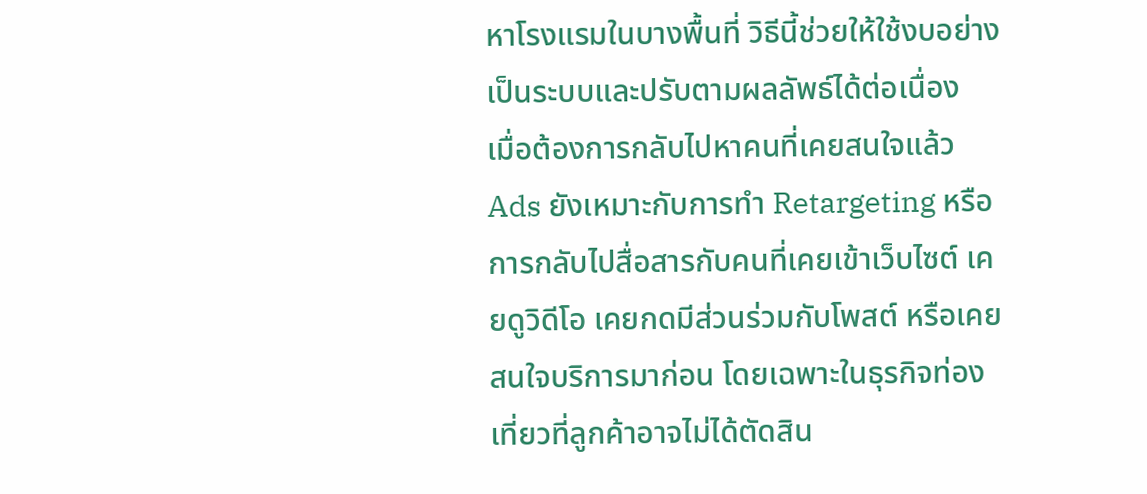หาโรงแรมในบางพื้นที่ วิธีนี้ช่วยให้ใช้งบอย่างเป็นระบบและปรับตามผลลัพธ์ได้ต่อเนื่อง
เมื่อต้องการกลับไปหาคนที่เคยสนใจแล้ว
Ads ยังเหมาะกับการทำ Retargeting หรือการกลับไปสื่อสารกับคนที่เคยเข้าเว็บไซต์ เคยดูวิดีโอ เคยกดมีส่วนร่วมกับโพสต์ หรือเคยสนใจบริการมาก่อน โดยเฉพาะในธุรกิจท่องเที่ยวที่ลูกค้าอาจไม่ได้ตัดสิน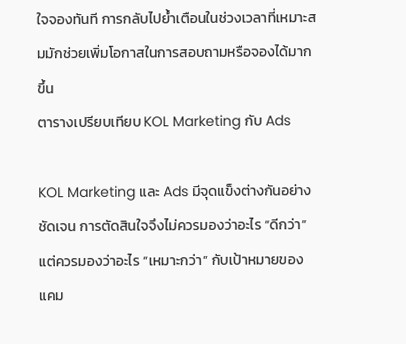ใจจองทันที การกลับไปย้ำเตือนในช่วงเวลาที่เหมาะสมมักช่วยเพิ่มโอกาสในการสอบถามหรือจองได้มากขึ้น
ตารางเปรียบเทียบ KOL Marketing กับ Ads

KOL Marketing และ Ads มีจุดแข็งต่างกันอย่างชัดเจน การตัดสินใจจึงไม่ควรมองว่าอะไร “ดีกว่า” แต่ควรมองว่าอะไร “เหมาะกว่า” กับเป้าหมายของแคม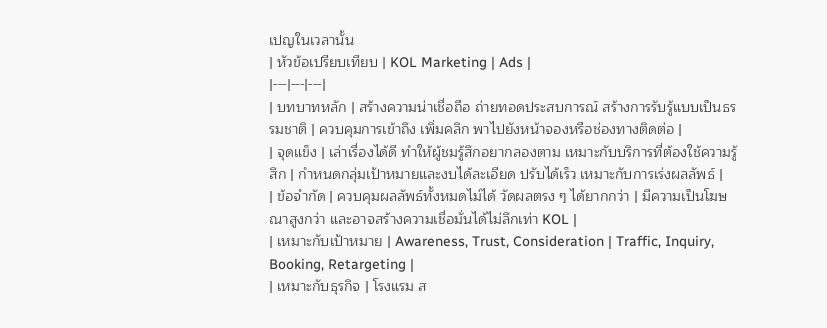เปญในเวลานั้น
| หัวข้อเปรียบเทียบ | KOL Marketing | Ads |
|---|---|---|
| บทบาทหลัก | สร้างความน่าเชื่อถือ ถ่ายทอดประสบการณ์ สร้างการรับรู้แบบเป็นธรรมชาติ | ควบคุมการเข้าถึง เพิ่มคลิก พาไปยังหน้าจองหรือช่องทางติดต่อ |
| จุดแข็ง | เล่าเรื่องได้ดี ทำให้ผู้ชมรู้สึกอยากลองตาม เหมาะกับบริการที่ต้องใช้ความรู้สึก | กำหนดกลุ่มเป้าหมายและงบได้ละเอียด ปรับได้เร็ว เหมาะกับการเร่งผลลัพธ์ |
| ข้อจำกัด | ควบคุมผลลัพธ์ทั้งหมดไม่ได้ วัดผลตรง ๆ ได้ยากกว่า | มีความเป็นโฆษณาสูงกว่า และอาจสร้างความเชื่อมั่นได้ไม่ลึกเท่า KOL |
| เหมาะกับเป้าหมาย | Awareness, Trust, Consideration | Traffic, Inquiry, Booking, Retargeting |
| เหมาะกับธุรกิจ | โรงแรม ส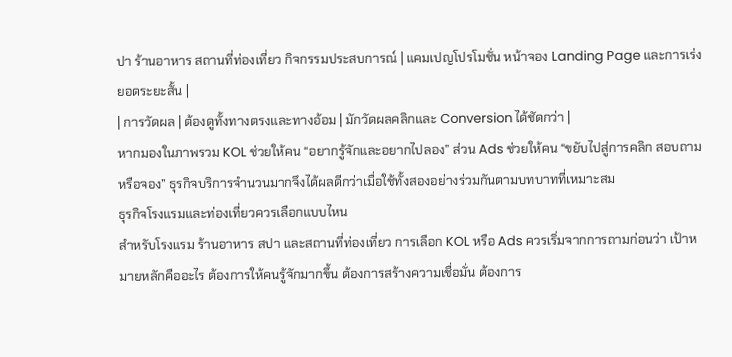ปา ร้านอาหาร สถานที่ท่องเที่ยว กิจกรรมประสบการณ์ | แคมเปญโปรโมชั่น หน้าจอง Landing Page และการเร่งยอดระยะสั้น |
| การวัดผล | ต้องดูทั้งทางตรงและทางอ้อม | มักวัดผลคลิกและ Conversion ได้ชัดกว่า |
หากมองในภาพรวม KOL ช่วยให้คน “อยากรู้จักและอยากไปลอง” ส่วน Ads ช่วยให้คน “ขยับไปสู่การคลิก สอบถาม หรือจอง” ธุรกิจบริการจำนวนมากจึงได้ผลดีกว่าเมื่อใช้ทั้งสองอย่างร่วมกันตามบทบาทที่เหมาะสม
ธุรกิจโรงแรมและท่องเที่ยวควรเลือกแบบไหน
สำหรับโรงแรม ร้านอาหาร สปา และสถานที่ท่องเที่ยว การเลือก KOL หรือ Ads ควรเริ่มจากการถามก่อนว่า เป้าหมายหลักคืออะไร ต้องการให้คนรู้จักมากขึ้น ต้องการสร้างความเชื่อมั่น ต้องการ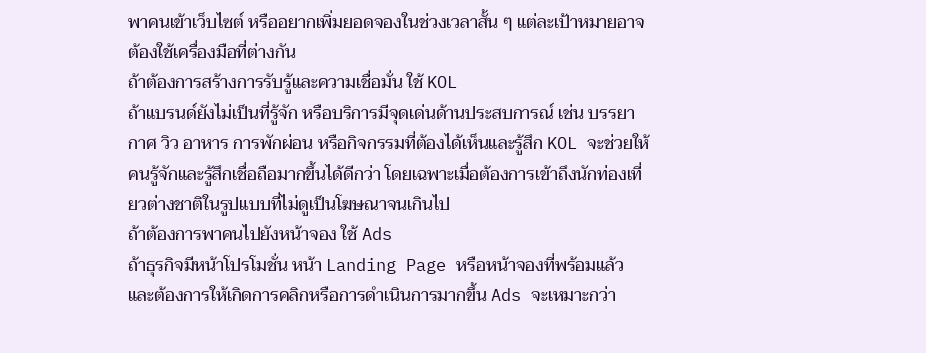พาคนเข้าเว็บไซต์ หรืออยากเพิ่มยอดจองในช่วงเวลาสั้น ๆ แต่ละเป้าหมายอาจต้องใช้เครื่องมือที่ต่างกัน
ถ้าต้องการสร้างการรับรู้และความเชื่อมั่น ใช้ KOL
ถ้าแบรนด์ยังไม่เป็นที่รู้จัก หรือบริการมีจุดเด่นด้านประสบการณ์ เช่น บรรยากาศ วิว อาหาร การพักผ่อน หรือกิจกรรมที่ต้องได้เห็นและรู้สึก KOL จะช่วยให้คนรู้จักและรู้สึกเชื่อถือมากขึ้นได้ดีกว่า โดยเฉพาะเมื่อต้องการเข้าถึงนักท่องเที่ยวต่างชาติในรูปแบบที่ไม่ดูเป็นโฆษณาจนเกินไป
ถ้าต้องการพาคนไปยังหน้าจอง ใช้ Ads
ถ้าธุรกิจมีหน้าโปรโมชั่น หน้า Landing Page หรือหน้าจองที่พร้อมแล้ว และต้องการให้เกิดการคลิกหรือการดำเนินการมากขึ้น Ads จะเหมาะกว่า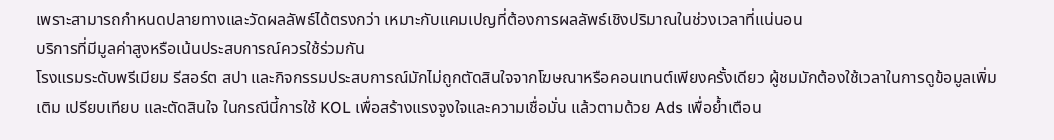เพราะสามารถกำหนดปลายทางและวัดผลลัพธ์ได้ตรงกว่า เหมาะกับแคมเปญที่ต้องการผลลัพธ์เชิงปริมาณในช่วงเวลาที่แน่นอน
บริการที่มีมูลค่าสูงหรือเน้นประสบการณ์ควรใช้ร่วมกัน
โรงแรมระดับพรีเมียม รีสอร์ต สปา และกิจกรรมประสบการณ์มักไม่ถูกตัดสินใจจากโฆษณาหรือคอนเทนต์เพียงครั้งเดียว ผู้ชมมักต้องใช้เวลาในการดูข้อมูลเพิ่มเติม เปรียบเทียบ และตัดสินใจ ในกรณีนี้การใช้ KOL เพื่อสร้างแรงจูงใจและความเชื่อมั่น แล้วตามด้วย Ads เพื่อย้ำเตือน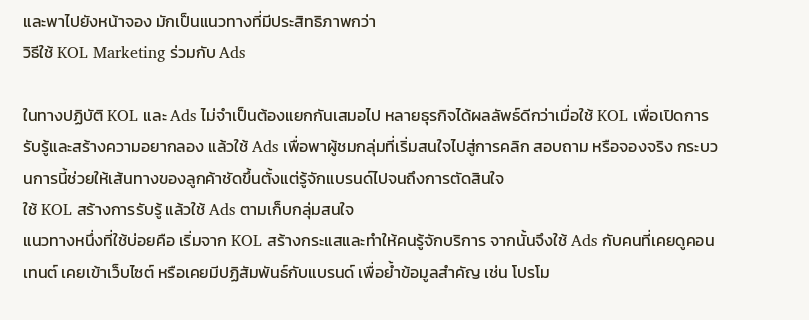และพาไปยังหน้าจอง มักเป็นแนวทางที่มีประสิทธิภาพกว่า
วิธีใช้ KOL Marketing ร่วมกับ Ads

ในทางปฏิบัติ KOL และ Ads ไม่จำเป็นต้องแยกกันเสมอไป หลายธุรกิจได้ผลลัพธ์ดีกว่าเมื่อใช้ KOL เพื่อเปิดการรับรู้และสร้างความอยากลอง แล้วใช้ Ads เพื่อพาผู้ชมกลุ่มที่เริ่มสนใจไปสู่การคลิก สอบถาม หรือจองจริง กระบวนการนี้ช่วยให้เส้นทางของลูกค้าชัดขึ้นตั้งแต่รู้จักแบรนด์ไปจนถึงการตัดสินใจ
ใช้ KOL สร้างการรับรู้ แล้วใช้ Ads ตามเก็บกลุ่มสนใจ
แนวทางหนึ่งที่ใช้บ่อยคือ เริ่มจาก KOL สร้างกระแสและทำให้คนรู้จักบริการ จากนั้นจึงใช้ Ads กับคนที่เคยดูคอนเทนต์ เคยเข้าเว็บไซต์ หรือเคยมีปฏิสัมพันธ์กับแบรนด์ เพื่อย้ำข้อมูลสำคัญ เช่น โปรโม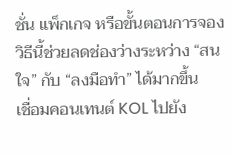ชั่น แพ็กเกจ หรือขั้นตอนการจอง วิธีนี้ช่วยลดช่องว่างระหว่าง “สนใจ” กับ “ลงมือทำ” ได้มากขึ้น
เชื่อมคอนเทนต์ KOL ไปยัง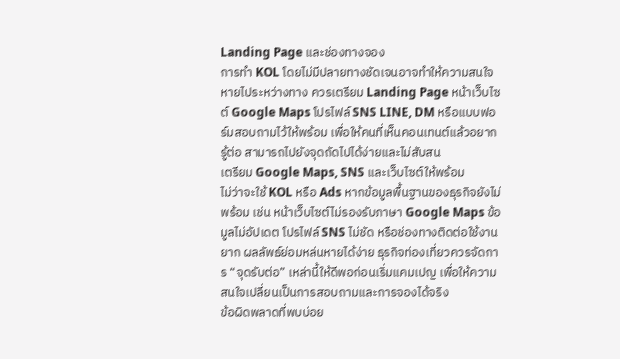Landing Page และช่องทางจอง
การทำ KOL โดยไม่มีปลายทางชัดเจนอาจทำให้ความสนใจหายไประหว่างทาง ควรเตรียม Landing Page หน้าเว็บไซต์ Google Maps โปรไฟล์ SNS LINE, DM หรือแบบฟอร์มสอบถามไว้ให้พร้อม เพื่อให้คนที่เห็นคอนเทนต์แล้วอยากรู้ต่อ สามารถไปยังจุดถัดไปได้ง่ายและไม่สับสน
เตรียม Google Maps, SNS และเว็บไซต์ให้พร้อม
ไม่ว่าจะใช้ KOL หรือ Ads หากข้อมูลพื้นฐานของธุรกิจยังไม่พร้อม เช่น หน้าเว็บไซต์ไม่รองรับภาษา Google Maps ข้อมูลไม่อัปเดต โปรไฟล์ SNS ไม่ชัด หรือช่องทางติดต่อใช้งานยาก ผลลัพธ์ย่อมหล่นหายได้ง่าย ธุรกิจท่องเที่ยวควรจัดการ “จุดรับต่อ” เหล่านี้ให้ดีพอก่อนเริ่มแคมเปญ เพื่อให้ความสนใจเปลี่ยนเป็นการสอบถามและการจองได้จริง
ข้อผิดพลาดที่พบบ่อย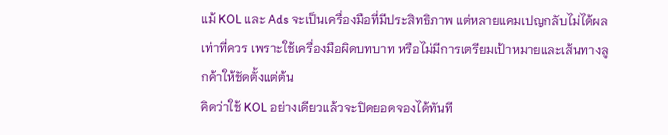แม้ KOL และ Ads จะเป็นเครื่องมือที่มีประสิทธิภาพ แต่หลายแคมเปญกลับไม่ได้ผลเท่าที่ควร เพราะใช้เครื่องมือผิดบทบาท หรือไม่มีการเตรียมเป้าหมายและเส้นทางลูกค้าให้ชัดตั้งแต่ต้น
คิดว่าใช้ KOL อย่างเดียวแล้วจะปิดยอดจองได้ทันที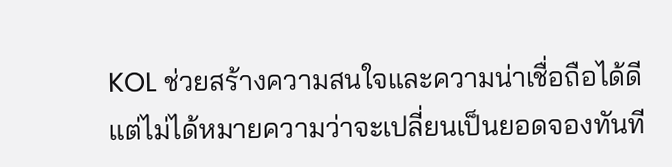KOL ช่วยสร้างความสนใจและความน่าเชื่อถือได้ดี แต่ไม่ได้หมายความว่าจะเปลี่ยนเป็นยอดจองทันที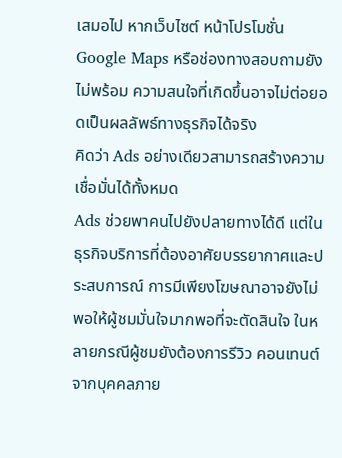เสมอไป หากเว็บไซต์ หน้าโปรโมชั่น Google Maps หรือช่องทางสอบถามยังไม่พร้อม ความสนใจที่เกิดขึ้นอาจไม่ต่อยอดเป็นผลลัพธ์ทางธุรกิจได้จริง
คิดว่า Ads อย่างเดียวสามารถสร้างความเชื่อมั่นได้ทั้งหมด
Ads ช่วยพาคนไปยังปลายทางได้ดี แต่ในธุรกิจบริการที่ต้องอาศัยบรรยากาศและประสบการณ์ การมีเพียงโฆษณาอาจยังไม่พอให้ผู้ชมมั่นใจมากพอที่จะตัดสินใจ ในหลายกรณีผู้ชมยังต้องการรีวิว คอนเทนต์จากบุคคลภาย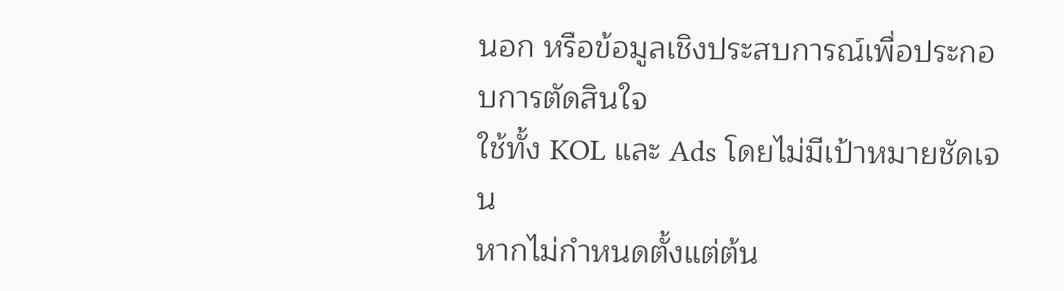นอก หรือข้อมูลเชิงประสบการณ์เพื่อประกอบการตัดสินใจ
ใช้ทั้ง KOL และ Ads โดยไม่มีเป้าหมายชัดเจน
หากไม่กำหนดตั้งแต่ต้น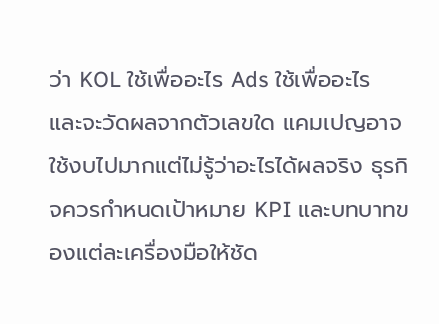ว่า KOL ใช้เพื่ออะไร Ads ใช้เพื่ออะไร และจะวัดผลจากตัวเลขใด แคมเปญอาจใช้งบไปมากแต่ไม่รู้ว่าอะไรได้ผลจริง ธุรกิจควรกำหนดเป้าหมาย KPI และบทบาทของแต่ละเครื่องมือให้ชัด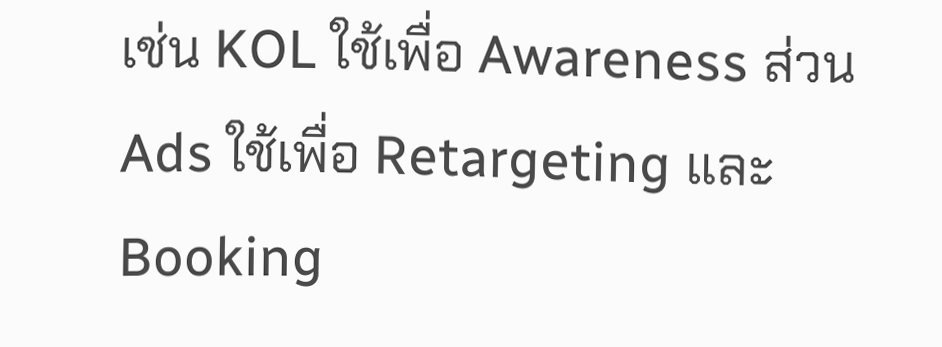เช่น KOL ใช้เพื่อ Awareness ส่วน Ads ใช้เพื่อ Retargeting และ Booking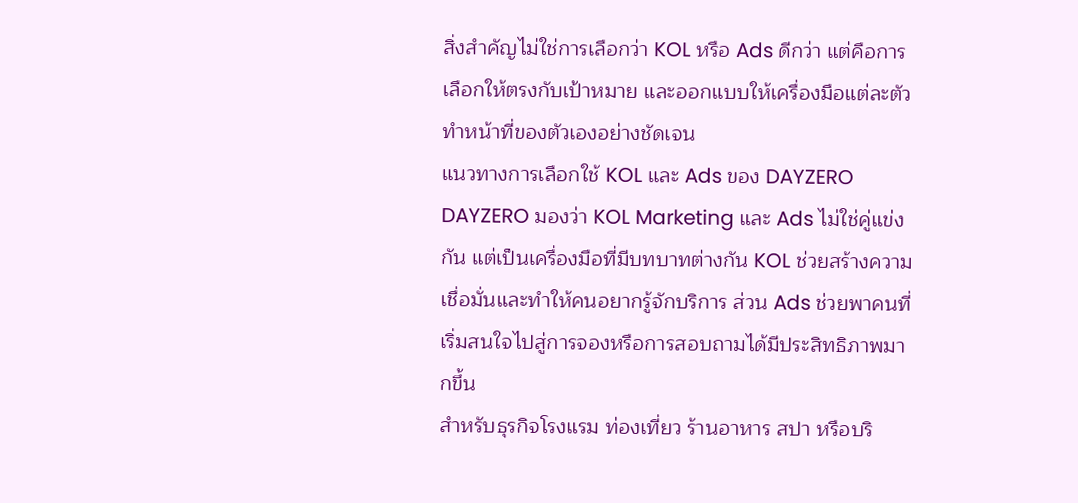สิ่งสำคัญไม่ใช่การเลือกว่า KOL หรือ Ads ดีกว่า แต่คือการเลือกให้ตรงกับเป้าหมาย และออกแบบให้เครื่องมือแต่ละตัวทำหน้าที่ของตัวเองอย่างชัดเจน
แนวทางการเลือกใช้ KOL และ Ads ของ DAYZERO
DAYZERO มองว่า KOL Marketing และ Ads ไม่ใช่คู่แข่งกัน แต่เป็นเครื่องมือที่มีบทบาทต่างกัน KOL ช่วยสร้างความเชื่อมั่นและทำให้คนอยากรู้จักบริการ ส่วน Ads ช่วยพาคนที่เริ่มสนใจไปสู่การจองหรือการสอบถามได้มีประสิทธิภาพมากขึ้น
สำหรับธุรกิจโรงแรม ท่องเที่ยว ร้านอาหาร สปา หรือบริ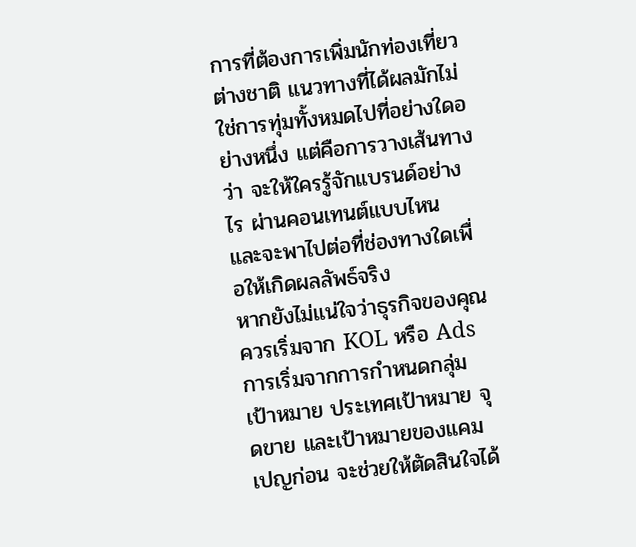การที่ต้องการเพิ่มนักท่องเที่ยวต่างชาติ แนวทางที่ได้ผลมักไม่ใช่การทุ่มทั้งหมดไปที่อย่างใดอย่างหนึ่ง แต่คือการวางเส้นทางว่า จะให้ใครรู้จักแบรนด์อย่างไร ผ่านคอนเทนต์แบบไหน และจะพาไปต่อที่ช่องทางใดเพื่อให้เกิดผลลัพธ์จริง
หากยังไม่แน่ใจว่าธุรกิจของคุณควรเริ่มจาก KOL หรือ Ads การเริ่มจากการกำหนดกลุ่มเป้าหมาย ประเทศเป้าหมาย จุดขาย และเป้าหมายของแคมเปญก่อน จะช่วยให้ตัดสินใจได้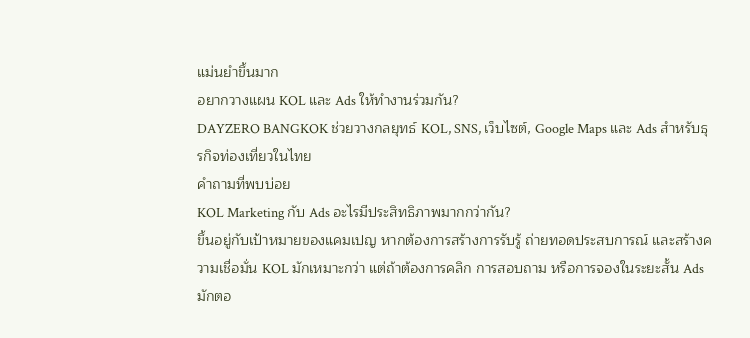แม่นยำขึ้นมาก
อยากวางแผน KOL และ Ads ให้ทำงานร่วมกัน?
DAYZERO BANGKOK ช่วยวางกลยุทธ์ KOL, SNS, เว็บไซต์, Google Maps และ Ads สำหรับธุรกิจท่องเที่ยวในไทย
คำถามที่พบบ่อย
KOL Marketing กับ Ads อะไรมีประสิทธิภาพมากกว่ากัน?
ขึ้นอยู่กับเป้าหมายของแคมเปญ หากต้องการสร้างการรับรู้ ถ่ายทอดประสบการณ์ และสร้างความเชื่อมั่น KOL มักเหมาะกว่า แต่ถ้าต้องการคลิก การสอบถาม หรือการจองในระยะสั้น Ads มักตอ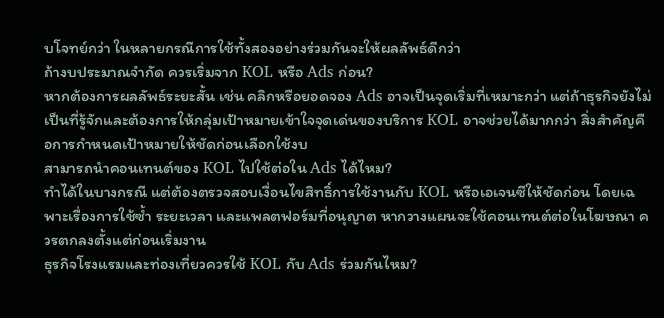บโจทย์กว่า ในหลายกรณีการใช้ทั้งสองอย่างร่วมกันจะให้ผลลัพธ์ดีกว่า
ถ้างบประมาณจำกัด ควรเริ่มจาก KOL หรือ Ads ก่อน?
หากต้องการผลลัพธ์ระยะสั้น เช่น คลิกหรือยอดจอง Ads อาจเป็นจุดเริ่มที่เหมาะกว่า แต่ถ้าธุรกิจยังไม่เป็นที่รู้จักและต้องการให้กลุ่มเป้าหมายเข้าใจจุดเด่นของบริการ KOL อาจช่วยได้มากกว่า สิ่งสำคัญคือการกำหนดเป้าหมายให้ชัดก่อนเลือกใช้งบ
สามารถนำคอนเทนต์ของ KOL ไปใช้ต่อใน Ads ได้ไหม?
ทำได้ในบางกรณี แต่ต้องตรวจสอบเงื่อนไขสิทธิ์การใช้งานกับ KOL หรือเอเจนซีให้ชัดก่อน โดยเฉพาะเรื่องการใช้ซ้ำ ระยะเวลา และแพลตฟอร์มที่อนุญาต หากวางแผนจะใช้คอนเทนต์ต่อในโฆษณา ควรตกลงตั้งแต่ก่อนเริ่มงาน
ธุรกิจโรงแรมและท่องเที่ยวควรใช้ KOL กับ Ads ร่วมกันไหม?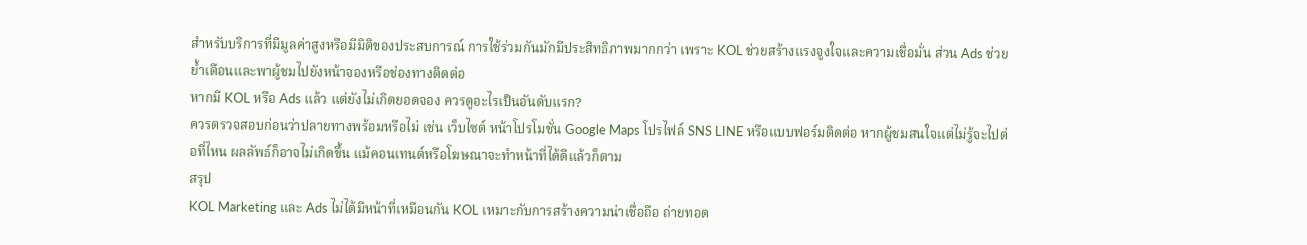สำหรับบริการที่มีมูลค่าสูงหรือมีมิติของประสบการณ์ การใช้ร่วมกันมักมีประสิทธิภาพมากกว่า เพราะ KOL ช่วยสร้างแรงจูงใจและความเชื่อมั่น ส่วน Ads ช่วยย้ำเตือนและพาผู้ชมไปยังหน้าจองหรือช่องทางติดต่อ
หากมี KOL หรือ Ads แล้ว แต่ยังไม่เกิดยอดจอง ควรดูอะไรเป็นอันดับแรก?
ควรตรวจสอบก่อนว่าปลายทางพร้อมหรือไม่ เช่น เว็บไซต์ หน้าโปรโมชั่น Google Maps โปรไฟล์ SNS LINE หรือแบบฟอร์มติดต่อ หากผู้ชมสนใจแต่ไม่รู้จะไปต่อที่ไหน ผลลัพธ์ก็อาจไม่เกิดขึ้น แม้คอนเทนต์หรือโฆษณาจะทำหน้าที่ได้ดีแล้วก็ตาม
สรุป
KOL Marketing และ Ads ไม่ได้มีหน้าที่เหมือนกัน KOL เหมาะกับการสร้างความน่าเชื่อถือ ถ่ายทอด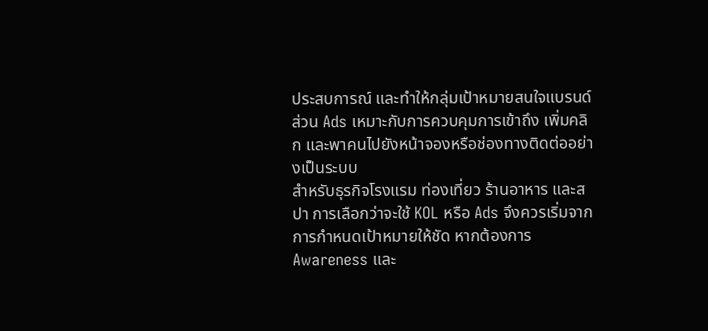ประสบการณ์ และทำให้กลุ่มเป้าหมายสนใจแบรนด์ ส่วน Ads เหมาะกับการควบคุมการเข้าถึง เพิ่มคลิก และพาคนไปยังหน้าจองหรือช่องทางติดต่ออย่างเป็นระบบ
สำหรับธุรกิจโรงแรม ท่องเที่ยว ร้านอาหาร และสปา การเลือกว่าจะใช้ KOL หรือ Ads จึงควรเริ่มจากการกำหนดเป้าหมายให้ชัด หากต้องการ Awareness และ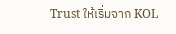Trust ให้เริ่มจาก KOL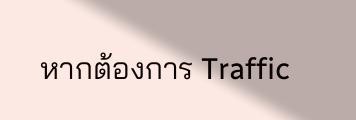หากต้องการ Traffic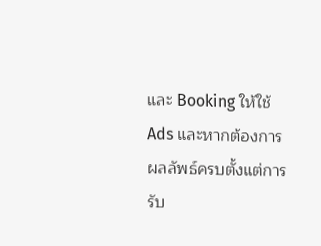และ Booking ให้ใช้ Ads และหากต้องการผลลัพธ์ครบตั้งแต่การรับ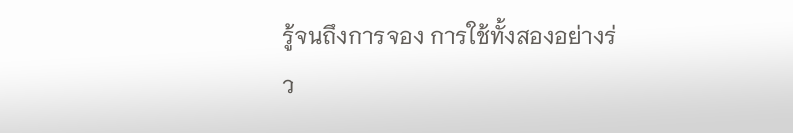รู้จนถึงการจอง การใช้ทั้งสองอย่างร่ว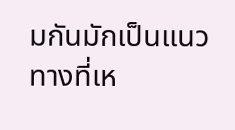มกันมักเป็นแนวทางที่เห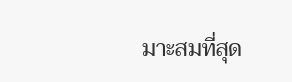มาะสมที่สุด